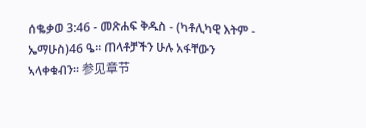ሰቈቃወ 3:46 - መጽሐፍ ቅዱስ - (ካቶሊካዊ እትም - ኤማሁስ)46 ዔ። ጠላቶቻችን ሁሉ አፋቸውን ኣላቀቁብን። 参见章节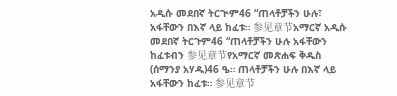አዲሱ መደበኛ ትርጒም46 “ጠላቶቻችን ሁሉ፣ አፋቸውን በእኛ ላይ ከፈቱ። 参见章节አማርኛ አዲሱ መደበኛ ትርጉም46 “ጠላቶቻችን ሁሉ አፋቸውን ከፈቱብን 参见章节የአማርኛ መጽሐፍ ቅዱስ (ሰማንያ አሃዱ)46 ዔ። ጠላቶቻችን ሁሉ በእኛ ላይ አፋቸውን ከፈቱ። 参见章节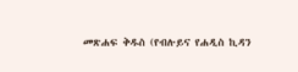መጽሐፍ ቅዱስ (የብሉይና የሐዲስ ኪዳን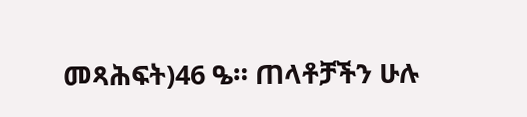መጻሕፍት)46 ዔ። ጠላቶቻችን ሁሉ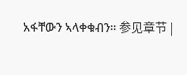አፋቸውን ኣላቀቁብን። 参见章节 |